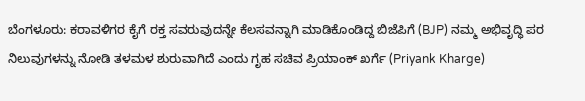ಬೆಂಗಳೂರು: ಕರಾವಳಿಗರ ಕೈಗೆ ರಕ್ತ ಸವರುವುದನ್ನೇ ಕೆಲಸವನ್ನಾಗಿ ಮಾಡಿಕೊಂಡಿದ್ದ ಬಿಜೆಪಿಗೆ (BJP) ನಮ್ಮ ಅಭಿವೃದ್ಧಿ ಪರ ನಿಲುವುಗಳನ್ನು ನೋಡಿ ತಳಮಳ ಶುರುವಾಗಿದೆ ಎಂದು ಗೃಹ ಸಚಿವ ಪ್ರಿಯಾಂಕ್ ಖರ್ಗೆ (Priyank Kharge)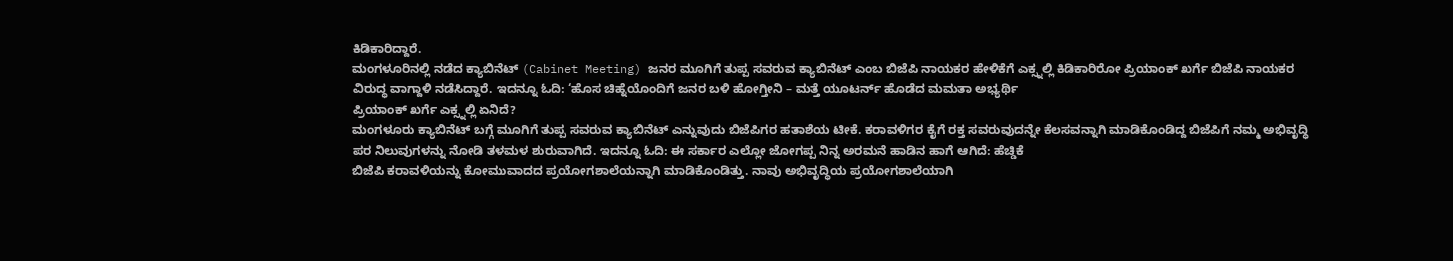ಕಿಡಿಕಾರಿದ್ದಾರೆ.
ಮಂಗಳೂರಿನಲ್ಲಿ ನಡೆದ ಕ್ಯಾಬಿನೆಟ್ (Cabinet Meeting) ಜನರ ಮೂಗಿಗೆ ತುಪ್ಪ ಸವರುವ ಕ್ಯಾಬಿನೆಟ್ ಎಂಬ ಬಿಜೆಪಿ ನಾಯಕರ ಹೇಳಿಕೆಗೆ ಎಕ್ಸ್ನಲ್ಲಿ ಕಿಡಿಕಾರಿರೋ ಪ್ರಿಯಾಂಕ್ ಖರ್ಗೆ ಬಿಜೆಪಿ ನಾಯಕರ ವಿರುದ್ಧ ವಾಗ್ದಾಳಿ ನಡೆಸಿದ್ದಾರೆ. ಇದನ್ನೂ ಓದಿ: ‘ಹೊಸ ಚಿಹ್ನೆಯೊಂದಿಗೆ ಜನರ ಬಳಿ ಹೋಗ್ತೀನಿ – ಮತ್ತೆ ಯೂಟರ್ನ್ ಹೊಡೆದ ಮಮತಾ ಅಭ್ಯರ್ಥಿ
ಪ್ರಿಯಾಂಕ್ ಖರ್ಗೆ ಎಕ್ಸ್ನಲ್ಲಿ ಏನಿದೆ?
ಮಂಗಳೂರು ಕ್ಯಾಬಿನೆಟ್ ಬಗ್ಗೆ ಮೂಗಿಗೆ ತುಪ್ಪ ಸವರುವ ಕ್ಯಾಬಿನೆಟ್ ಎನ್ನುವುದು ಬಿಜೆಪಿಗರ ಹತಾಶೆಯ ಟೀಕೆ. ಕರಾವಳಿಗರ ಕೈಗೆ ರಕ್ತ ಸವರುವುದನ್ನೇ ಕೆಲಸವನ್ನಾಗಿ ಮಾಡಿಕೊಂಡಿದ್ದ ಬಿಜೆಪಿಗೆ ನಮ್ಮ ಅಭಿವೃದ್ಧಿ ಪರ ನಿಲುವುಗಳನ್ನು ನೋಡಿ ತಳಮಳ ಶುರುವಾಗಿದೆ. ಇದನ್ನೂ ಓದಿ: ಈ ಸರ್ಕಾರ ಎಲ್ಲೋ ಜೋಗಪ್ಪ ನಿನ್ನ ಅರಮನೆ ಹಾಡಿನ ಹಾಗೆ ಆಗಿದೆ: ಹೆಚ್ಡಿಕೆ
ಬಿಜೆಪಿ ಕರಾವಳಿಯನ್ನು ಕೋಮುವಾದದ ಪ್ರಯೋಗಶಾಲೆಯನ್ನಾಗಿ ಮಾಡಿಕೊಂಡಿತ್ತು. ನಾವು ಅಭಿವೃದ್ಧಿಯ ಪ್ರಯೋಗಶಾಲೆಯಾಗಿ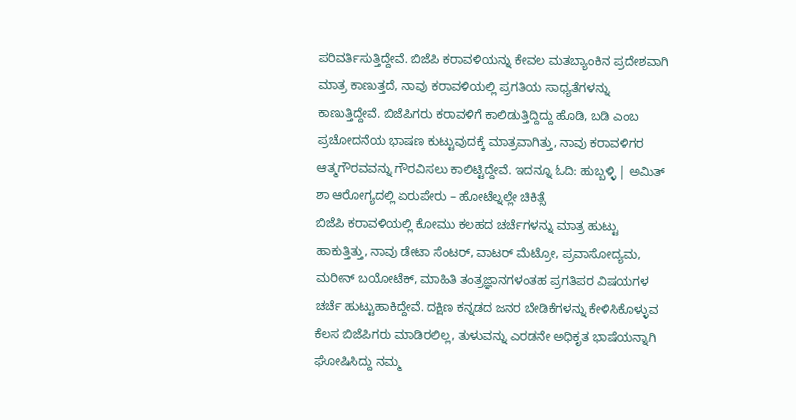ಪರಿವರ್ತಿಸುತ್ತಿದ್ದೇವೆ. ಬಿಜೆಪಿ ಕರಾವಳಿಯನ್ನು ಕೇವಲ ಮತಬ್ಯಾಂಕಿನ ಪ್ರದೇಶವಾಗಿ ಮಾತ್ರ ಕಾಣುತ್ತದೆ, ನಾವು ಕರಾವಳಿಯಲ್ಲಿ ಪ್ರಗತಿಯ ಸಾಧ್ಯತೆಗಳನ್ನು ಕಾಣುತ್ತಿದ್ದೇವೆ. ಬಿಜೆಪಿಗರು ಕರಾವಳಿಗೆ ಕಾಲಿಡುತ್ತಿದ್ದಿದ್ದು ಹೊಡಿ, ಬಡಿ ಎಂಬ ಪ್ರಚೋದನೆಯ ಭಾಷಣ ಕುಟ್ಟುವುದಕ್ಕೆ ಮಾತ್ರವಾಗಿತ್ತು, ನಾವು ಕರಾವಳಿಗರ ಆತ್ಮಗೌರವವನ್ನು ಗೌರವಿಸಲು ಕಾಲಿಟ್ಟಿದ್ದೇವೆ. ಇದನ್ನೂ ಓದಿ: ಹುಬ್ಬಳ್ಳಿ | ಅಮಿತ್ ಶಾ ಆರೋಗ್ಯದಲ್ಲಿ ಏರುಪೇರು – ಹೋಟೆಲ್ನಲ್ಲೇ ಚಿಕಿತ್ಸೆ
ಬಿಜೆಪಿ ಕರಾವಳಿಯಲ್ಲಿ ಕೋಮು ಕಲಹದ ಚರ್ಚೆಗಳನ್ನು ಮಾತ್ರ ಹುಟ್ಟು ಹಾಕುತ್ತಿತ್ತು, ನಾವು ಡೇಟಾ ಸೆಂಟರ್, ವಾಟರ್ ಮೆಟ್ರೋ, ಪ್ರವಾಸೋದ್ಯಮ, ಮರೀನ್ ಬಯೋಟೆಕ್, ಮಾಹಿತಿ ತಂತ್ರಜ್ಞಾನಗಳಂತಹ ಪ್ರಗತಿಪರ ವಿಷಯಗಳ ಚರ್ಚೆ ಹುಟ್ಟುಹಾಕಿದ್ದೇವೆ. ದಕ್ಷಿಣ ಕನ್ನಡದ ಜನರ ಬೇಡಿಕೆಗಳನ್ನು ಕೇಳಿಸಿಕೊಳ್ಳುವ ಕೆಲಸ ಬಿಜೆಪಿಗರು ಮಾಡಿರಲಿಲ್ಲ, ತುಳುವನ್ನು ಎರಡನೇ ಅಧಿಕೃತ ಭಾಷೆಯನ್ನಾಗಿ ಘೋಷಿಸಿದ್ದು ನಮ್ಮ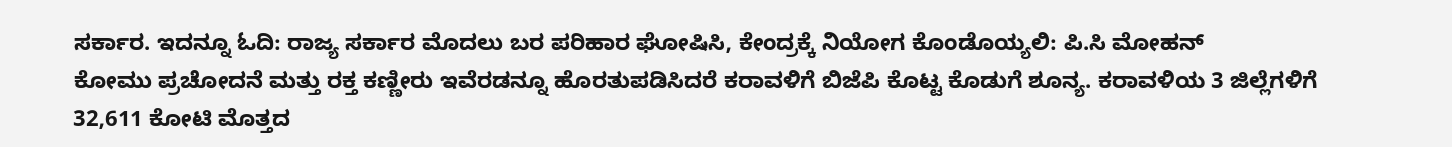ಸರ್ಕಾರ. ಇದನ್ನೂ ಓದಿ: ರಾಜ್ಯ ಸರ್ಕಾರ ಮೊದಲು ಬರ ಪರಿಹಾರ ಘೋಷಿಸಿ, ಕೇಂದ್ರಕ್ಕೆ ನಿಯೋಗ ಕೊಂಡೊಯ್ಯಲಿ: ಪಿ.ಸಿ ಮೋಹನ್
ಕೋಮು ಪ್ರಚೋದನೆ ಮತ್ತು ರಕ್ತ ಕಣ್ಣೀರು ಇವೆರಡನ್ನೂ ಹೊರತುಪಡಿಸಿದರೆ ಕರಾವಳಿಗೆ ಬಿಜೆಪಿ ಕೊಟ್ಟ ಕೊಡುಗೆ ಶೂನ್ಯ. ಕರಾವಳಿಯ 3 ಜಿಲ್ಲೆಗಳಿಗೆ 32,611 ಕೋಟಿ ಮೊತ್ತದ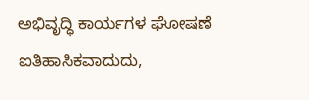ಅಭಿವೃದ್ಧಿ ಕಾರ್ಯಗಳ ಘೋಷಣೆ ಐತಿಹಾಸಿಕವಾದುದು,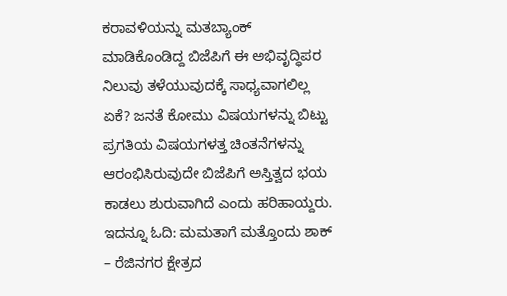ಕರಾವಳಿಯನ್ನು ಮತಬ್ಯಾಂಕ್ ಮಾಡಿಕೊಂಡಿದ್ದ ಬಿಜೆಪಿಗೆ ಈ ಅಭಿವೃದ್ಧಿಪರ ನಿಲುವು ತಳೆಯುವುದಕ್ಕೆ ಸಾಧ್ಯವಾಗಲಿಲ್ಲ ಏಕೆ? ಜನತೆ ಕೋಮು ವಿಷಯಗಳನ್ನು ಬಿಟ್ಟು ಪ್ರಗತಿಯ ವಿಷಯಗಳತ್ತ ಚಿಂತನೆಗಳನ್ನು ಆರಂಭಿಸಿರುವುದೇ ಬಿಜೆಪಿಗೆ ಅಸ್ತಿತ್ವದ ಭಯ ಕಾಡಲು ಶುರುವಾಗಿದೆ ಎಂದು ಹರಿಹಾಯ್ದರು. ಇದನ್ನೂ ಓದಿ: ಮಮತಾಗೆ ಮತ್ತೊಂದು ಶಾಕ್ – ರೆಜಿನಗರ ಕ್ಷೇತ್ರದ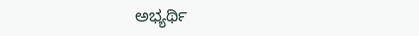ಅಭ್ಯರ್ಥಿ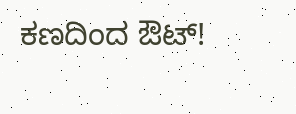ಕಣದಿಂದ ಔಟ್!